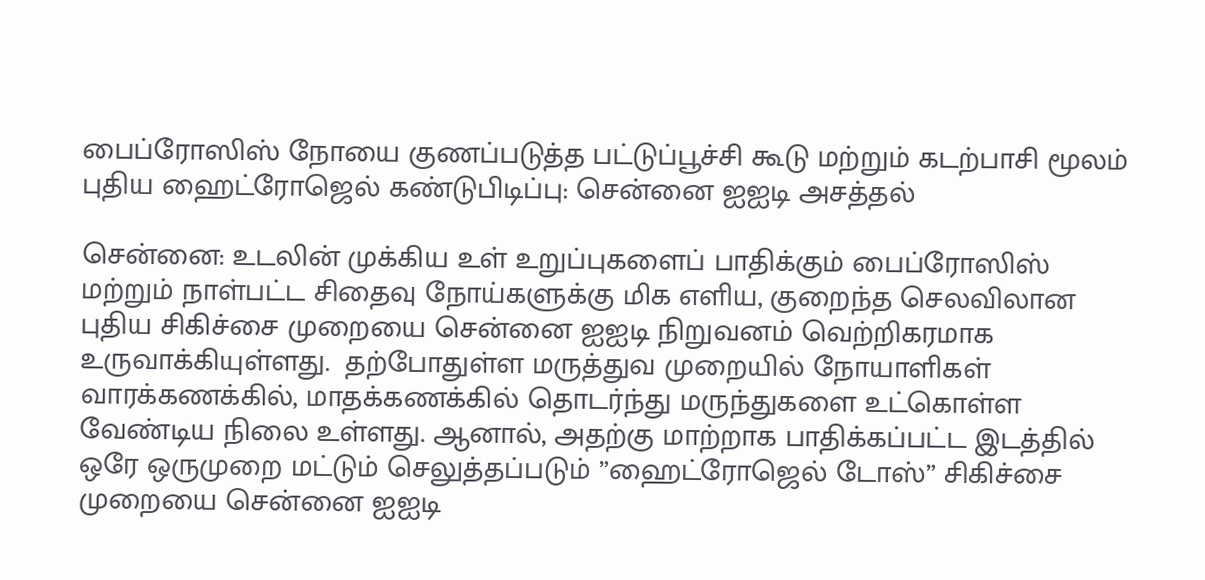பைப்ரோஸிஸ் நோயை குணப்படுத்த பட்டுப்பூச்சி கூடு மற்றும் கடற்பாசி மூலம் புதிய ஹைட்ரோஜெல் கண்டுபிடிப்பு: சென்னை ஐஐடி அசத்தல்

சென்னை: உடலின் முக்கிய உள் உறுப்புகளைப் பாதிக்கும் பைப்ரோஸிஸ் மற்றும் நாள்பட்ட சிதைவு நோய்களுக்கு மிக எளிய, குறைந்த செலவிலான புதிய சிகிச்சை முறையை சென்னை ஐஐடி நிறுவனம் வெற்றிகரமாக உருவாக்கியுள்ளது.  தற்போதுள்ள மருத்துவ முறையில் நோயாளிகள் வாரக்கணக்கில், மாதக்கணக்கில் தொடர்ந்து மருந்துகளை உட்கொள்ள வேண்டிய நிலை உள்ளது. ஆனால், அதற்கு மாற்றாக பாதிக்கப்பட்ட இடத்தில் ஒரே ஒருமுறை மட்டும் செலுத்தப்படும் ”ஹைட்ரோஜெல் டோஸ்” சிகிச்சை முறையை சென்னை ஐஐடி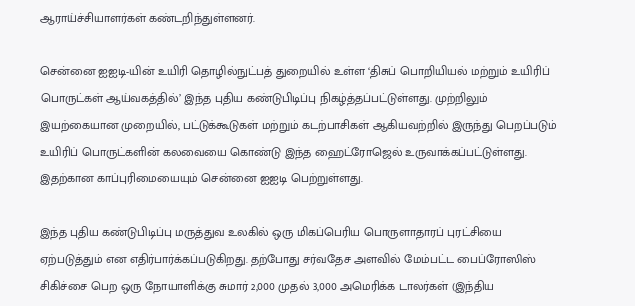ஆராய்ச்சியாளர்கள் கண்டறிந்துள்ளனர்.

சென்னை ஐஐடி-யின் உயிரி தொழில்நுட்பத் துறையில் உள்ள ‘திசுப் பொறியியல் மற்றும் உயிரிப் பொருட்கள் ஆய்வகத்தில்’ இந்த புதிய கண்டுபிடிப்பு நிகழ்த்தப்பட்டுள்ளது. முற்றிலும் இயற்கையான முறையில், பட்டுக்கூடுகள் மற்றும் கடற்பாசிகள் ஆகியவற்றில் இருந்து பெறப்படும் உயிரிப் பொருட்களின் கலவையை கொண்டு இந்த ஹைட்ரோஜெல் உருவாக்கப்பட்டுள்ளது. இதற்கான காப்புரிமையையும் சென்னை ஐஐடி பெற்றுள்ளது.

இந்த புதிய கண்டுபிடிப்பு மருத்துவ உலகில் ஒரு மிகப்பெரிய பொருளாதாரப் புரட்சியை ஏற்படுத்தும் என எதிர்பார்க்கப்படுகிறது. தற்போது சர்வதேச அளவில் மேம்பட்ட பைப்ரோஸிஸ் சிகிச்சை பெற ஒரு நோயாளிக்கு சுமார் 2,000 முதல் 3,000 அமெரிக்க டாலர்கள் (இந்திய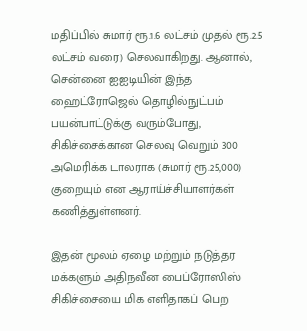மதிப்பில் சுமார் ரூ.1.6 லட்சம் முதல் ரூ.2.5 லட்சம் வரை) செலவாகிறது. ஆனால், சென்னை ஐஐடியின் இந்த ஹைட்ரோஜெல் தொழில்நுட்பம் பயன்பாட்டுக்கு வரும்போது, சிகிச்சைக்கான செலவு வெறும் 300 அமெரிக்க டாலராக (சுமார் ரூ.25,000) குறையும் என ஆராய்ச்சியாளர்கள் கணித்துள்ளனர்.

இதன் மூலம் ஏழை மற்றும் நடுத்தர மக்களும் அதிநவீன பைப்ரோஸிஸ் சிகிச்சையை மிக எளிதாகப் பெற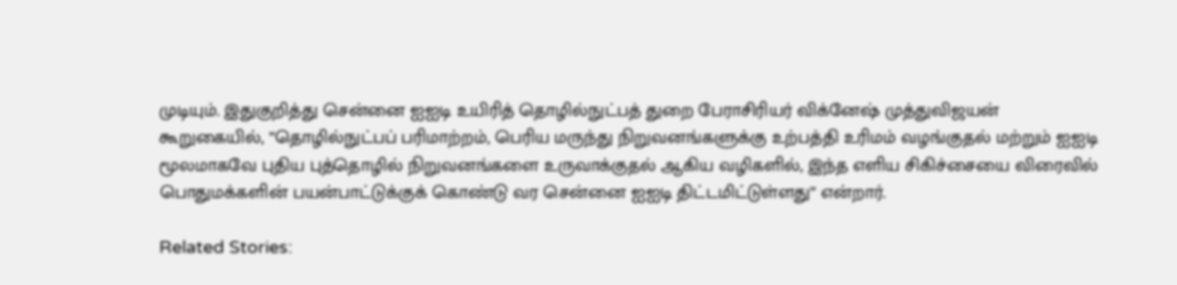முடியும். இதுகுறித்து சென்னை ஐஐடி உயிரித் தொழில்நுட்பத் துறை பேராசிரியர் விக்னேஷ் முத்துவிஜயன் கூறுகையில், ”தொழில்நுட்பப் பரிமாற்றம், பெரிய மருந்து நிறுவனங்களுக்கு உற்பத்தி உரிமம் வழங்குதல் மற்றும் ஐஐடி மூலமாகவே புதிய புத்தொழில் நிறுவனங்களை உருவாக்குதல் ஆகிய வழிகளில், இந்த எளிய சிகிச்சையை விரைவில் பொதுமக்களின் பயன்பாட்டுக்குக் கொண்டு வர சென்னை ஐஐடி திட்டமிட்டுள்ளது” என்றார்.

Related Stories: